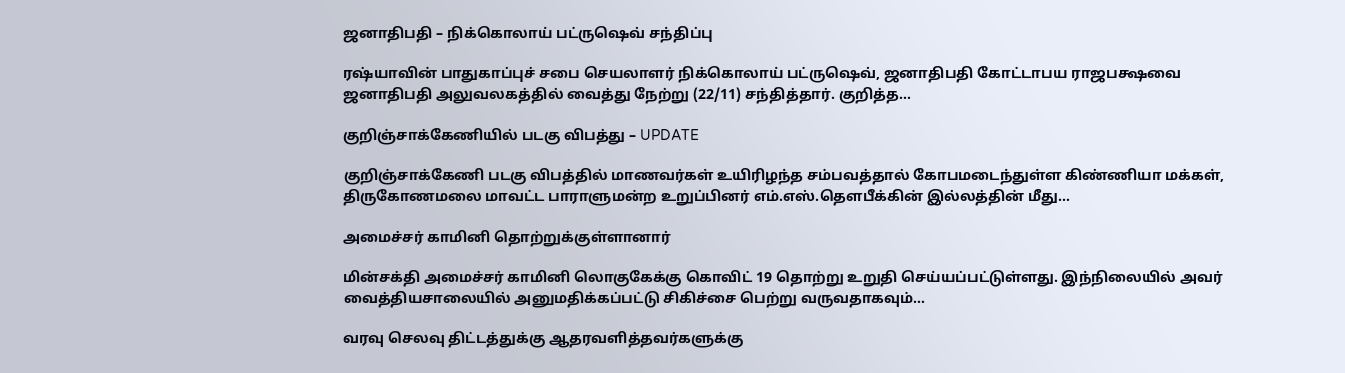ஜனாதிபதி – நிக்கொலாய் பட்ருஷெவ் சந்திப்பு

ரஷ்யாவின் பாதுகாப்புச் சபை செயலாளர் நிக்கொலாய் பட்ருஷெவ், ஜனாதிபதி கோட்டாபய ராஜபக்ஷவை ஜனாதிபதி அலுவலகத்தில் வைத்து நேற்று (22/11) சந்தித்தார். குறித்த…

குறிஞ்சாக்கேணியில் படகு விபத்து – UPDATE

குறிஞ்சாக்கேணி படகு விபத்தில் மாணவர்கள் உயிரிழந்த சம்பவத்தால் கோபமடைந்துள்ள கிண்ணியா மக்கள், திருகோணமலை மாவட்ட பாராளுமன்ற உறுப்பினர் எம்.எஸ்.தௌபீக்கின் இல்லத்தின் மீது…

அமைச்சர் காமினி தொற்றுக்குள்ளானார்

மின்சக்தி அமைச்சர் காமினி லொகுகேக்கு கொவிட் 19 தொற்று உறுதி செய்யப்பட்டுள்ளது. இந்நிலையில் அவர் வைத்தியசாலையில் அனுமதிக்கப்பட்டு சிகிச்சை பெற்று வருவதாகவும்…

வரவு செலவு திட்டத்துக்கு ஆதரவளித்தவர்களுக்கு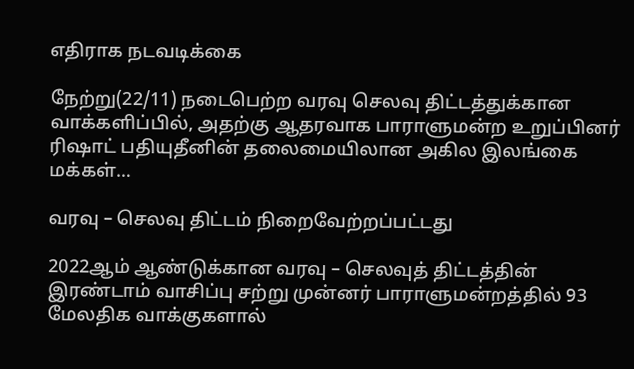எதிராக நடவடிக்கை

நேற்று(22/11) நடைபெற்ற வரவு செலவு திட்டத்துக்கான வாக்களிப்பில், அதற்கு ஆதரவாக பாராளுமன்ற உறுப்பினர் ரிஷாட் பதியுதீனின் தலைமையிலான அகில இலங்கை மக்கள்…

வரவு – செலவு திட்டம் நிறைவேற்றப்பட்டது

2022ஆம் ஆண்டுக்கான வரவு – செலவுத் திட்டத்தின் இரண்டாம் வாசிப்பு சற்று முன்னர் பாராளுமன்றத்தில் 93 மேலதிக வாக்குகளால்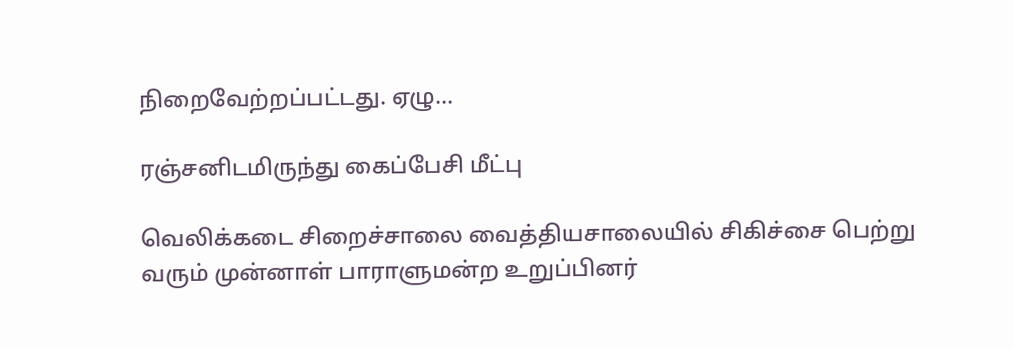நிறைவேற்றப்பட்டது. ஏழு…

ரஞ்சனிடமிருந்து கைப்பேசி மீட்பு

வெலிக்கடை சிறைச்சாலை வைத்தியசாலையில் சிகிச்சை பெற்று வரும் முன்னாள் பாராளுமன்ற உறுப்பினர்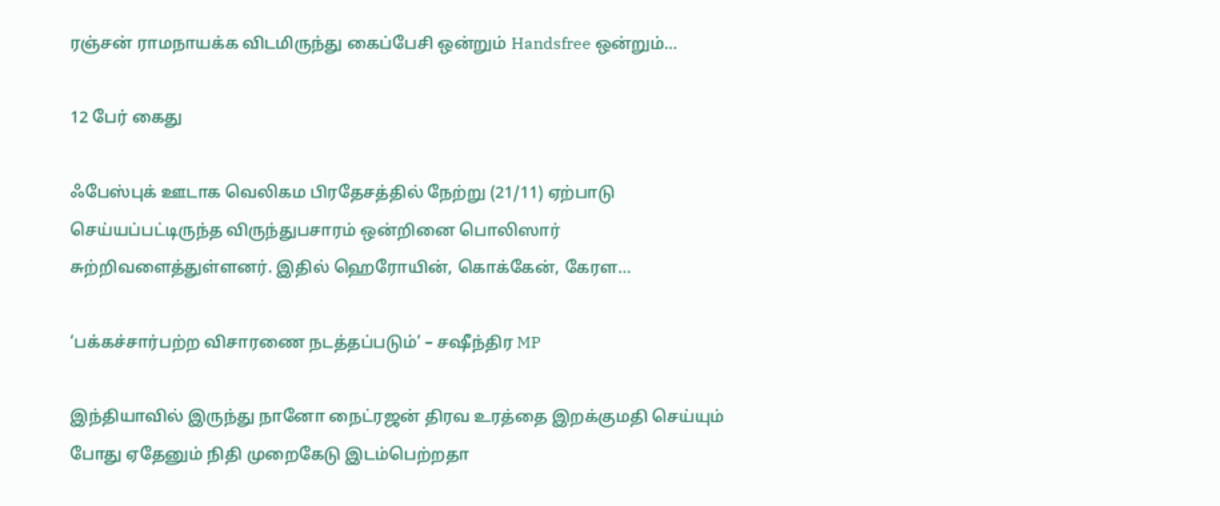ரஞ்சன் ராமநாயக்க விடமிருந்து கைப்பேசி ஒன்றும் Handsfree ஒன்றும்…

12 பேர் கைது

ஃபேஸ்புக் ஊடாக வெலிகம பிரதேசத்தில் நேற்று (21/11) ஏற்பாடு செய்யப்பட்டிருந்த விருந்துபசாரம் ஒன்றினை பொலிஸார் சுற்றிவளைத்துள்ளனர். இதில் ஹெரோயின், கொக்கேன், கேரள…

‘பக்கச்சார்பற்ற விசாரணை நடத்தப்படும்’ – சஷீந்திர MP

இந்தியாவில் இருந்து நானோ நைட்ரஜன் திரவ உரத்தை இறக்குமதி செய்யும் போது ஏதேனும் நிதி முறைகேடு இடம்பெற்றதா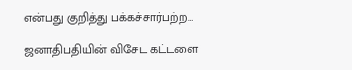என்பது குறித்து பக்கச்சார்பற்ற…

ஜனாதிபதியின் விசேட கட்டளை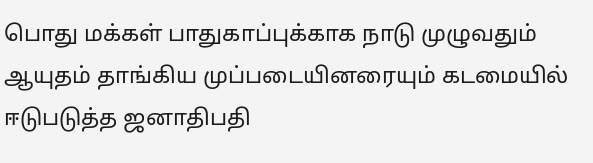பொது மக்கள் பாதுகாப்புக்காக நாடு முழுவதும் ஆயுதம் தாங்கிய முப்படையினரையும் கடமையில் ஈடுபடுத்த ஜனாதிபதி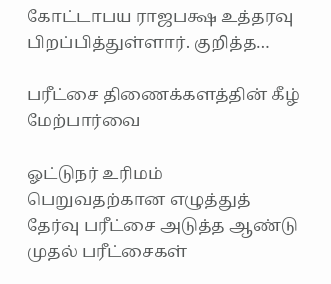கோட்டாபய ராஜபக்ஷ உத்தரவு பிறப்பித்துள்ளார். குறித்த…

பரீட்சை திணைக்களத்தின் கீழ் மேற்பார்வை

ஓட்டுநர் உரிமம் பெறுவதற்கான எழுத்துத் தேர்வு பரீட்சை அடுத்த ஆண்டு முதல் பரீட்சைகள்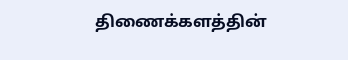திணைக்களத்தின்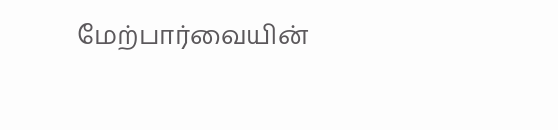மேற்பார்வையின்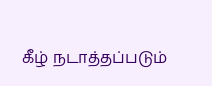கீழ் நடாத்தப்படும்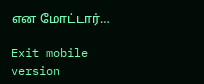என மோட்டார்…

Exit mobile version